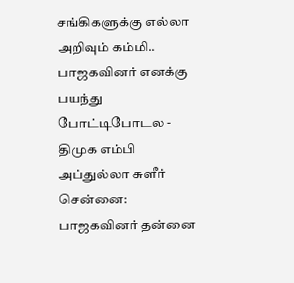சங்கிகளுக்கு எல்லா அறிவும் கம்மி.. பாஜகவினர் எனக்கு பயந்து போட்டிபோடல - திமுக எம்பி அப்துல்லா சுளீர்
சென்னை: பாஜகவினர் தன்னை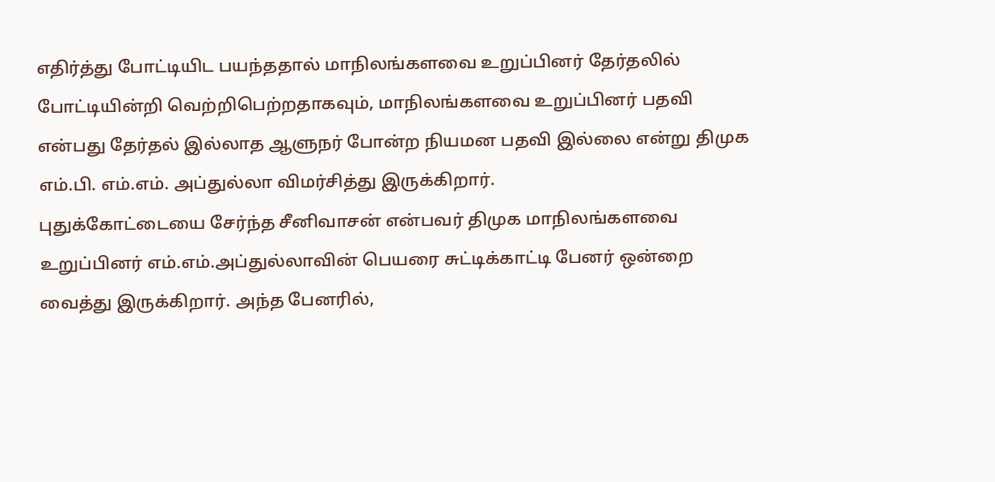எதிர்த்து போட்டியிட பயந்ததால் மாநிலங்களவை உறுப்பினர் தேர்தலில் போட்டியின்றி வெற்றிபெற்றதாகவும், மாநிலங்களவை உறுப்பினர் பதவி என்பது தேர்தல் இல்லாத ஆளுநர் போன்ற நியமன பதவி இல்லை என்று திமுக எம்.பி. எம்.எம். அப்துல்லா விமர்சித்து இருக்கிறார்.
புதுக்கோட்டையை சேர்ந்த சீனிவாசன் என்பவர் திமுக மாநிலங்களவை உறுப்பினர் எம்.எம்.அப்துல்லாவின் பெயரை சுட்டிக்காட்டி பேனர் ஒன்றை வைத்து இருக்கிறார். அந்த பேனரில்,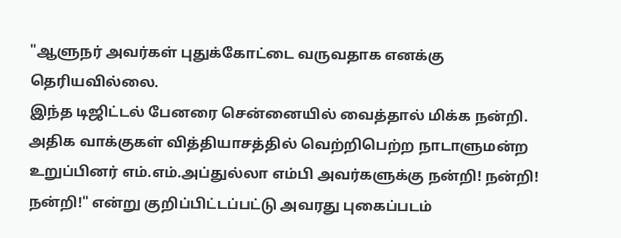"ஆளுநர் அவர்கள் புதுக்கோட்டை வருவதாக எனக்கு தெரியவில்லை.
இந்த டிஜிட்டல் பேனரை சென்னையில் வைத்தால் மிக்க நன்றி. அதிக வாக்குகள் வித்தியாசத்தில் வெற்றிபெற்ற நாடாளுமன்ற உறுப்பினர் எம்.எம்.அப்துல்லா எம்பி அவர்களுக்கு நன்றி! நன்றி! நன்றி!" என்று குறிப்பிட்டப்பட்டு அவரது புகைப்படம்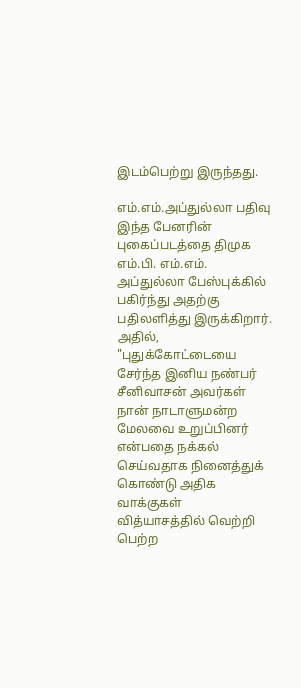இடம்பெற்று இருந்தது.

எம்.எம்.அப்துல்லா பதிவு
இந்த பேனரின் புகைப்படத்தை திமுக எம்.பி. எம்.எம். அப்துல்லா பேஸ்புக்கில் பகிர்ந்து அதற்கு பதிலளித்து இருக்கிறார். அதில், "புதுக்கோட்டையை சேர்ந்த இனிய நண்பர் சீனிவாசன் அவர்கள் நான் நாடாளுமன்ற மேலவை உறுப்பினர் என்பதை நக்கல் செய்வதாக நினைத்துக் கொண்டு அதிக வாக்குகள் வித்யாசத்தில் வெற்றி பெற்ற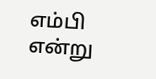எம்பி என்று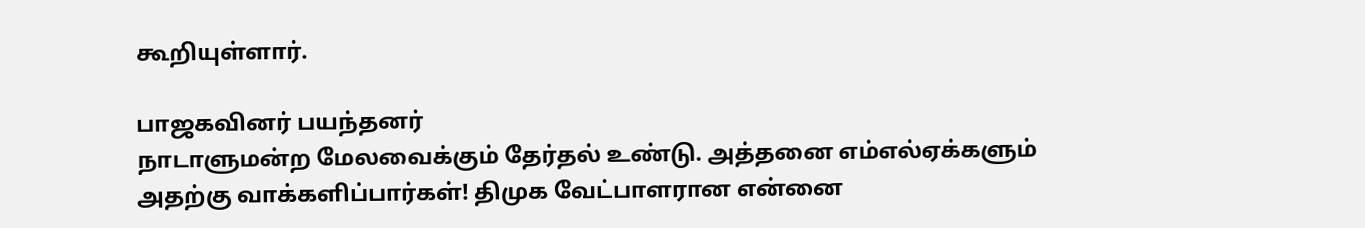கூறியுள்ளார்.

பாஜகவினர் பயந்தனர்
நாடாளுமன்ற மேலவைக்கும் தேர்தல் உண்டு. அத்தனை எம்எல்ஏக்களும் அதற்கு வாக்களிப்பார்கள்! திமுக வேட்பாளரான என்னை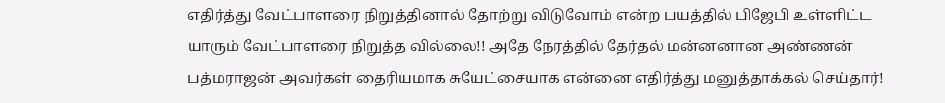எதிர்த்து வேட்பாளரை நிறுத்தினால் தோற்று விடுவோம் என்ற பயத்தில் பிஜேபி உள்ளிட்ட யாரும் வேட்பாளரை நிறுத்த வில்லை!! அதே நேரத்தில் தேர்தல் மன்னனான அண்ணன் பத்மராஜன் அவர்கள் தைரியமாக சுயேட்சையாக என்னை எதிர்த்து மனுத்தாக்கல் செய்தார்!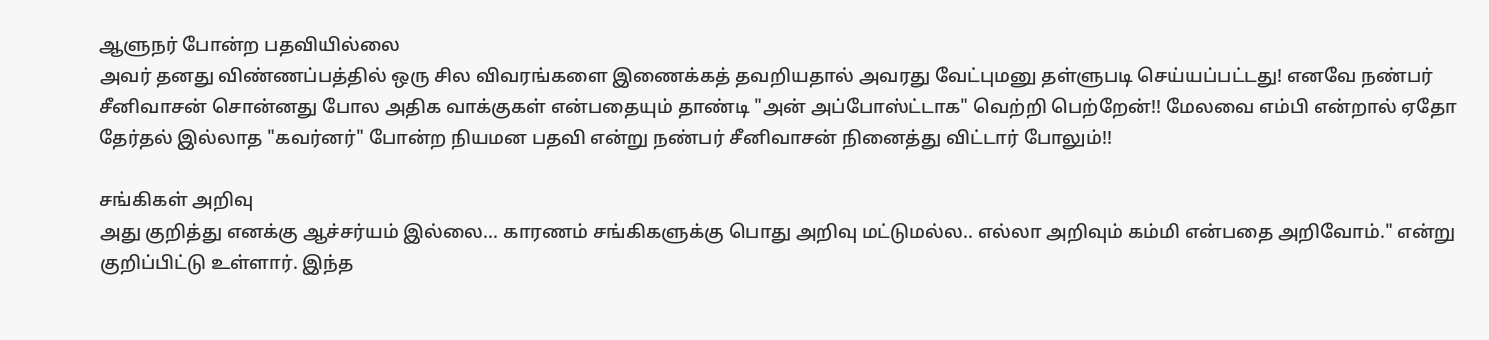ஆளுநர் போன்ற பதவியில்லை
அவர் தனது விண்ணப்பத்தில் ஒரு சில விவரங்களை இணைக்கத் தவறியதால் அவரது வேட்புமனு தள்ளுபடி செய்யப்பட்டது! எனவே நண்பர் சீனிவாசன் சொன்னது போல அதிக வாக்குகள் என்பதையும் தாண்டி "அன் அப்போஸ்ட்டாக" வெற்றி பெற்றேன்!! மேலவை எம்பி என்றால் ஏதோ தேர்தல் இல்லாத "கவர்னர்" போன்ற நியமன பதவி என்று நண்பர் சீனிவாசன் நினைத்து விட்டார் போலும்!!

சங்கிகள் அறிவு
அது குறித்து எனக்கு ஆச்சர்யம் இல்லை... காரணம் சங்கிகளுக்கு பொது அறிவு மட்டுமல்ல.. எல்லா அறிவும் கம்மி என்பதை அறிவோம்." என்று குறிப்பிட்டு உள்ளார். இந்த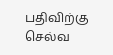பதிவிற்கு செல்வ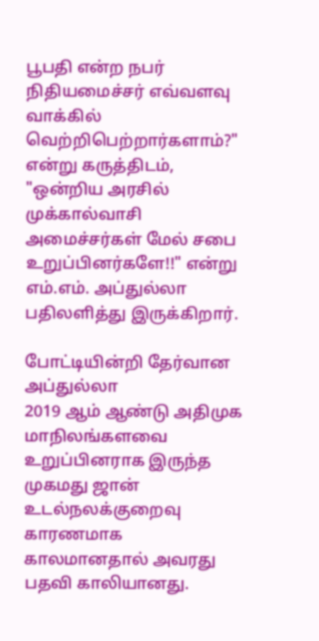பூபதி என்ற நபர் நிதியமைச்சர் எவ்வளவு வாக்கில் வெற்றிபெற்றார்களாம்?" என்று கருத்திடம், "ஒன்றிய அரசில் முக்கால்வாசி அமைச்சர்கள் மேல் சபை உறுப்பினர்களே!!" என்று எம்.எம். அப்துல்லா பதிலளித்து இருக்கிறார்.

போட்டியின்றி தேர்வான அப்துல்லா
2019 ஆம் ஆண்டு அதிமுக மாநிலங்களவை உறுப்பினராக இருந்த முகமது ஜான் உடல்நலக்குறைவு காரணமாக காலமானதால் அவரது பதவி காலியானது.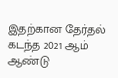இதற்கான தேர்தல் கடந்த 2021 ஆம் ஆண்டு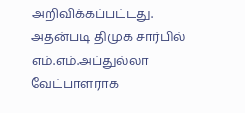அறிவிக்கப்பட்டது. அதன்படி திமுக சார்பில் எம்.எம்.அப்துல்லா வேட்பாளராக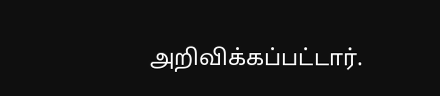அறிவிக்கப்பட்டார்.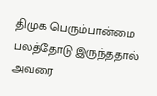திமுக பெரும்பான்மை பலத்தோடு இருந்ததால் அவரை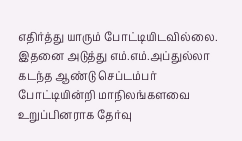எதிர்த்து யாரும் போட்டியிடவில்லை. இதனை அடுத்து எம்.எம்.அப்துல்லா கடந்த ஆண்டு செப்டம்பர் போட்டியின்றி மாநிலங்களவை உறுப்பினராக தேர்வு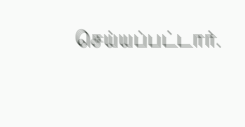செய்யப்பட்டார்.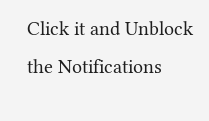Click it and Unblock the Notifications